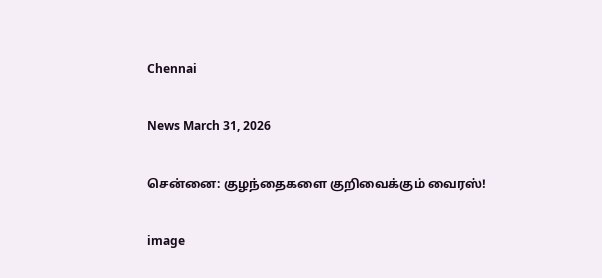Chennai

News March 31, 2026

சென்னை: குழந்தைகளை குறிவைக்கும் வைரஸ்!

image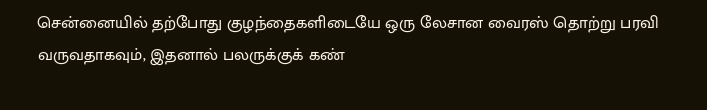சென்னையில் தற்போது குழந்தைகளிடையே ஒரு லேசான வைரஸ் தொற்று பரவி வருவதாகவும், இதனால் பலருக்குக் கண்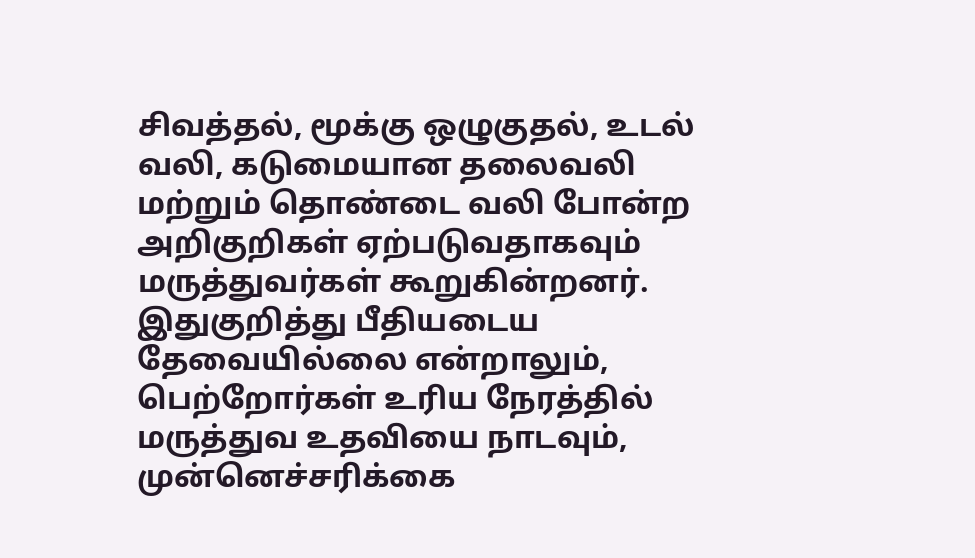சிவத்தல், மூக்கு ஒழுகுதல், உடல் வலி, கடுமையான தலைவலி மற்றும் தொண்டை வலி போன்ற அறிகுறிகள் ஏற்படுவதாகவும் மருத்துவர்கள் கூறுகின்றனர். இதுகுறித்து பீதியடைய தேவையில்லை என்றாலும், பெற்றோர்கள் உரிய நேரத்தில் மருத்துவ உதவியை நாடவும், முன்னெச்சரிக்கை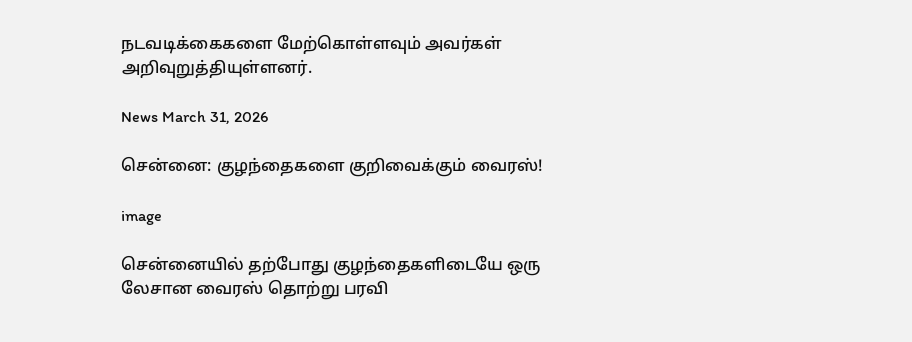நடவடிக்கைகளை மேற்கொள்ளவும் அவர்கள் அறிவுறுத்தியுள்ளனர்.

News March 31, 2026

சென்னை: குழந்தைகளை குறிவைக்கும் வைரஸ்!

image

சென்னையில் தற்போது குழந்தைகளிடையே ஒரு லேசான வைரஸ் தொற்று பரவி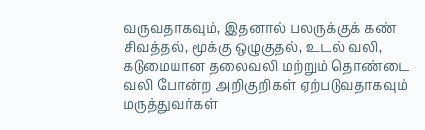வருவதாகவும், இதனால் பலருக்குக் கண் சிவத்தல், மூக்கு ஒழுகுதல், உடல் வலி, கடுமையான தலைவலி மற்றும் தொண்டை வலி போன்ற அறிகுறிகள் ஏற்படுவதாகவும் மருத்துவர்கள்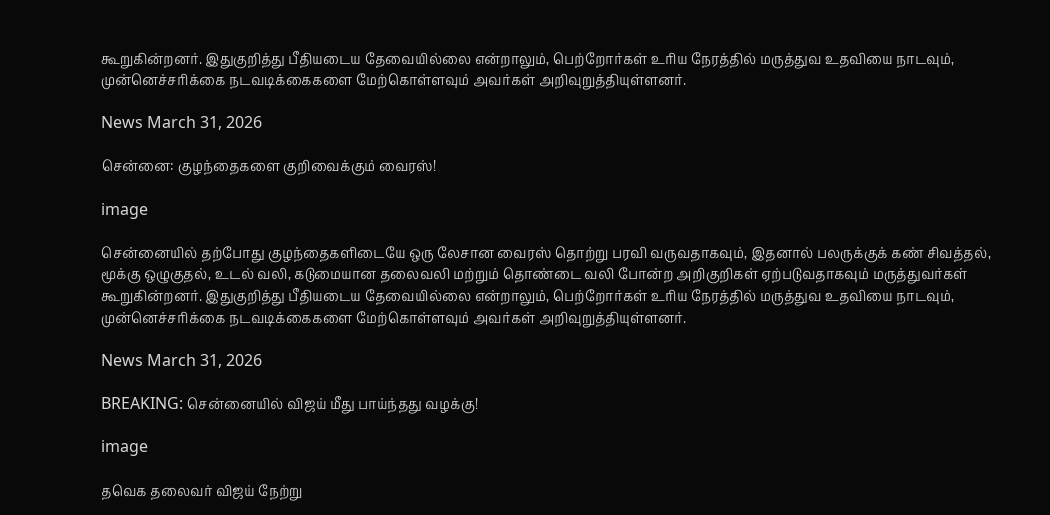கூறுகின்றனர். இதுகுறித்து பீதியடைய தேவையில்லை என்றாலும், பெற்றோர்கள் உரிய நேரத்தில் மருத்துவ உதவியை நாடவும், முன்னெச்சரிக்கை நடவடிக்கைகளை மேற்கொள்ளவும் அவர்கள் அறிவுறுத்தியுள்ளனர்.

News March 31, 2026

சென்னை: குழந்தைகளை குறிவைக்கும் வைரஸ்!

image

சென்னையில் தற்போது குழந்தைகளிடையே ஒரு லேசான வைரஸ் தொற்று பரவி வருவதாகவும், இதனால் பலருக்குக் கண் சிவத்தல், மூக்கு ஒழுகுதல், உடல் வலி, கடுமையான தலைவலி மற்றும் தொண்டை வலி போன்ற அறிகுறிகள் ஏற்படுவதாகவும் மருத்துவர்கள் கூறுகின்றனர். இதுகுறித்து பீதியடைய தேவையில்லை என்றாலும், பெற்றோர்கள் உரிய நேரத்தில் மருத்துவ உதவியை நாடவும், முன்னெச்சரிக்கை நடவடிக்கைகளை மேற்கொள்ளவும் அவர்கள் அறிவுறுத்தியுள்ளனர்.

News March 31, 2026

BREAKING: சென்னையில் விஜய் மீது பாய்ந்தது வழக்கு!

image

தவெக தலைவர் விஜய் நேற்று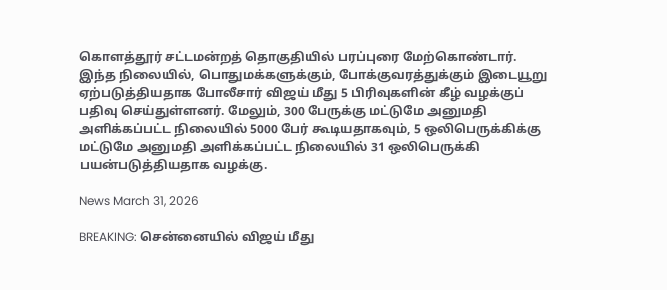கொளத்தூர் சட்டமன்றத் தொகுதியில் பரப்புரை மேற்கொண்டார். இந்த நிலையில், பொதுமக்களுக்கும், போக்குவரத்துக்கும் இடையூறு ஏற்படுத்தியதாக போலீசார் விஜய் மீது 5 பிரிவுகளின் கீழ் வழக்குப் பதிவு செய்துள்ளனர். மேலும், 300 பேருக்கு மட்டுமே அனுமதி அளிக்கப்பட்ட நிலையில் 5000 பேர் கூடியதாகவும், 5 ஒலிபெருக்கிக்கு மட்டுமே அனுமதி அளிக்கப்பட்ட நிலையில் 31 ஒலிபெருக்கி பயன்படுத்தியதாக வழக்கு.

News March 31, 2026

BREAKING: சென்னையில் விஜய் மீது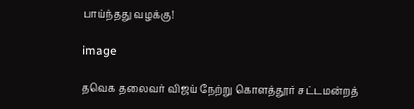பாய்ந்தது வழக்கு!

image

தவெக தலைவர் விஜய் நேற்று கொளத்தூர் சட்டமன்றத்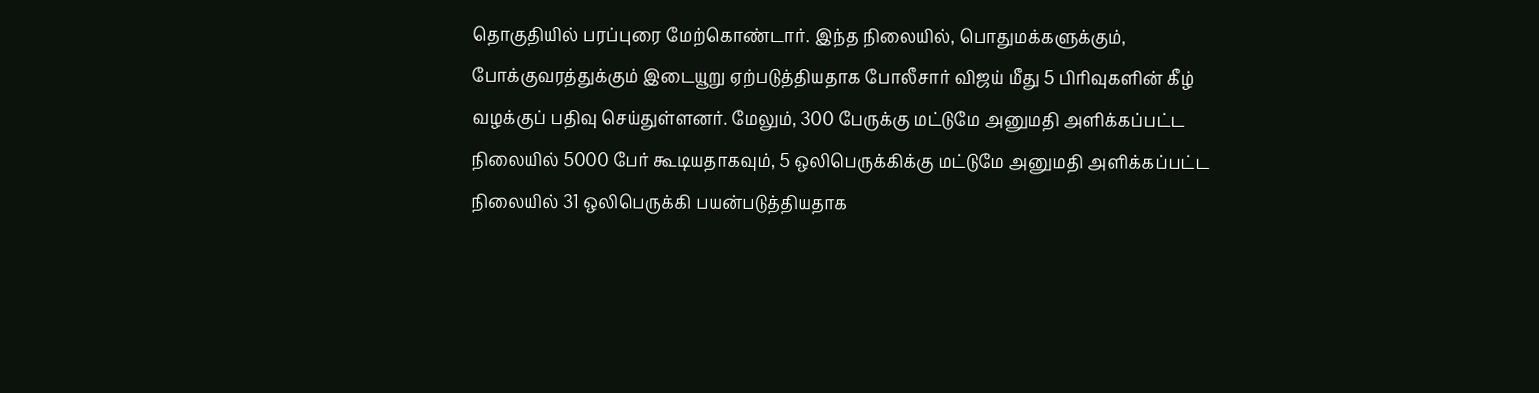தொகுதியில் பரப்புரை மேற்கொண்டார். இந்த நிலையில், பொதுமக்களுக்கும், போக்குவரத்துக்கும் இடையூறு ஏற்படுத்தியதாக போலீசார் விஜய் மீது 5 பிரிவுகளின் கீழ் வழக்குப் பதிவு செய்துள்ளனர். மேலும், 300 பேருக்கு மட்டுமே அனுமதி அளிக்கப்பட்ட நிலையில் 5000 பேர் கூடியதாகவும், 5 ஒலிபெருக்கிக்கு மட்டுமே அனுமதி அளிக்கப்பட்ட நிலையில் 31 ஒலிபெருக்கி பயன்படுத்தியதாக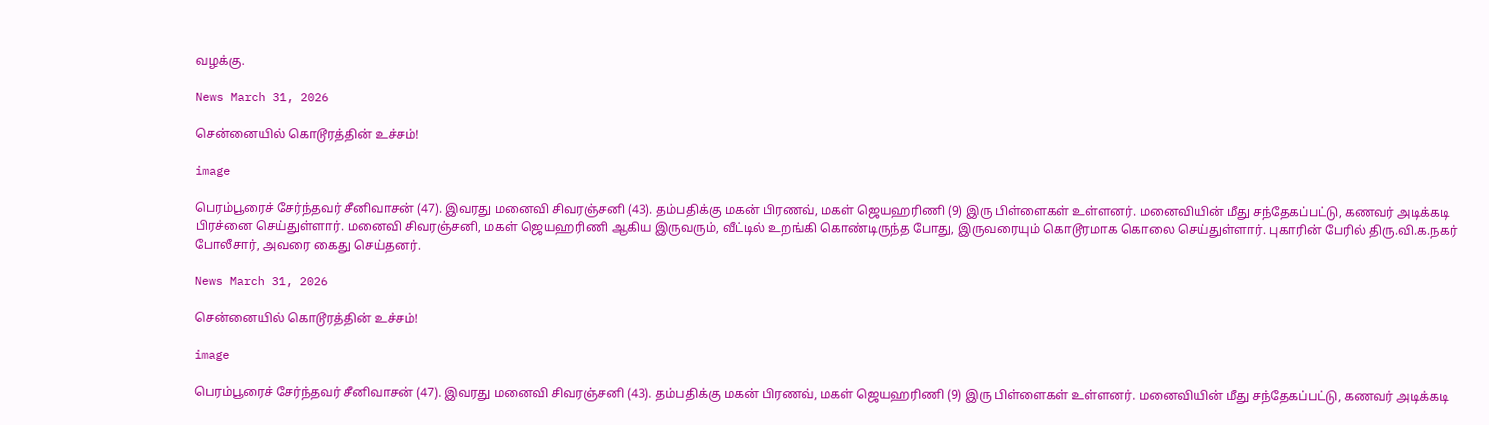வழக்கு.

News March 31, 2026

சென்னையில் கொடூரத்தின் உச்சம்!

image

பெரம்பூரைச் சேர்ந்தவர் சீனிவாசன் (47). இவரது மனைவி சிவரஞ்சனி (43). தம்பதிக்கு மகன் பிரணவ், மகள் ஜெயஹரிணி (9) இரு பிள்ளைகள் உள்ளனர். மனைவியின் மீது சந்தேகப்பட்டு, கணவர் அடிக்கடி பிரச்னை செய்துள்ளார். மனைவி சிவரஞ்சனி, மகள் ஜெயஹரிணி ஆகிய இருவரும், வீட்டில் உறங்கி கொண்டிருந்த போது, இருவரையும் கொடூரமாக கொலை செய்துள்ளார். புகாரின் பேரில் திரு.வி.க.நகர் போலீசார், அவரை கைது செய்தனர்.

News March 31, 2026

சென்னையில் கொடூரத்தின் உச்சம்!

image

பெரம்பூரைச் சேர்ந்தவர் சீனிவாசன் (47). இவரது மனைவி சிவரஞ்சனி (43). தம்பதிக்கு மகன் பிரணவ், மகள் ஜெயஹரிணி (9) இரு பிள்ளைகள் உள்ளனர். மனைவியின் மீது சந்தேகப்பட்டு, கணவர் அடிக்கடி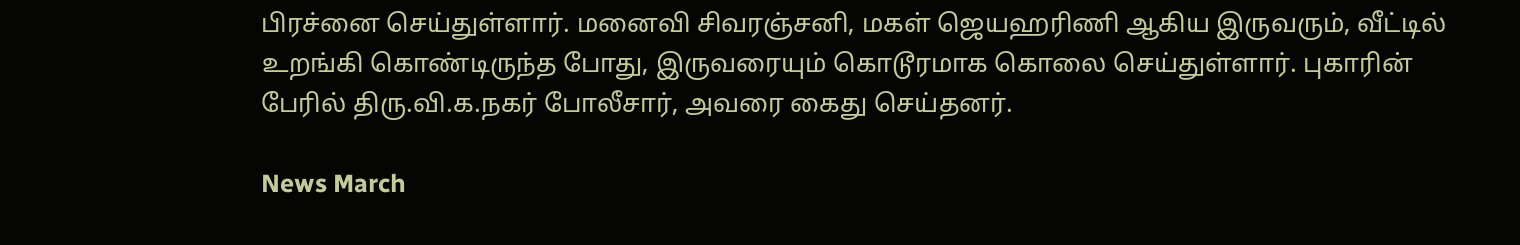பிரச்னை செய்துள்ளார். மனைவி சிவரஞ்சனி, மகள் ஜெயஹரிணி ஆகிய இருவரும், வீட்டில் உறங்கி கொண்டிருந்த போது, இருவரையும் கொடூரமாக கொலை செய்துள்ளார். புகாரின் பேரில் திரு.வி.க.நகர் போலீசார், அவரை கைது செய்தனர்.

News March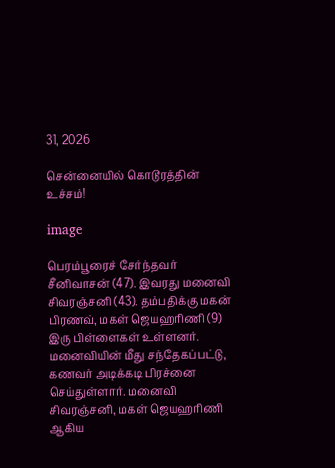31, 2026

சென்னையில் கொடூரத்தின் உச்சம்!

image

பெரம்பூரைச் சேர்ந்தவர் சீனிவாசன் (47). இவரது மனைவி சிவரஞ்சனி (43). தம்பதிக்கு மகன் பிரணவ், மகள் ஜெயஹரிணி (9) இரு பிள்ளைகள் உள்ளனர். மனைவியின் மீது சந்தேகப்பட்டு, கணவர் அடிக்கடி பிரச்னை செய்துள்ளார். மனைவி சிவரஞ்சனி, மகள் ஜெயஹரிணி ஆகிய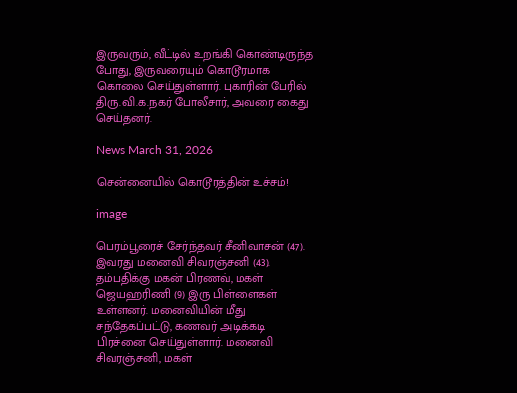இருவரும், வீட்டில் உறங்கி கொண்டிருந்த போது, இருவரையும் கொடூரமாக கொலை செய்துள்ளார். புகாரின் பேரில் திரு.வி.க.நகர் போலீசார், அவரை கைது செய்தனர்.

News March 31, 2026

சென்னையில் கொடூரத்தின் உச்சம்!

image

பெரம்பூரைச் சேர்ந்தவர் சீனிவாசன் (47). இவரது மனைவி சிவரஞ்சனி (43). தம்பதிக்கு மகன் பிரணவ், மகள் ஜெயஹரிணி (9) இரு பிள்ளைகள் உள்ளனர். மனைவியின் மீது சந்தேகப்பட்டு, கணவர் அடிக்கடி பிரச்னை செய்துள்ளார். மனைவி சிவரஞ்சனி, மகள்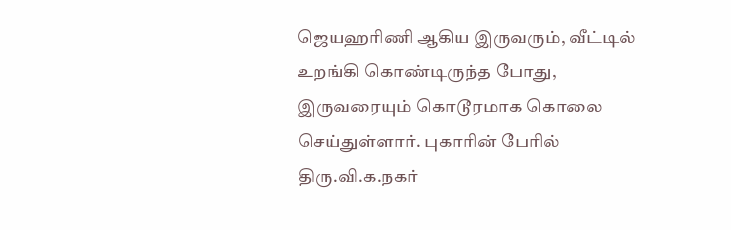ஜெயஹரிணி ஆகிய இருவரும், வீட்டில் உறங்கி கொண்டிருந்த போது, இருவரையும் கொடூரமாக கொலை செய்துள்ளார். புகாரின் பேரில் திரு.வி.க.நகர்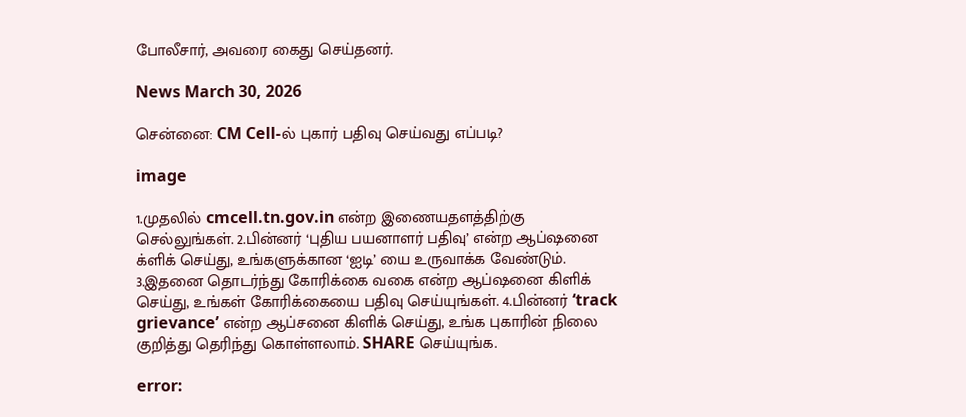போலீசார், அவரை கைது செய்தனர்.

News March 30, 2026

சென்னை: CM Cell-ல் புகார் பதிவு செய்வது எப்படி?

image

1.முதலில் cmcell.tn.gov.in என்ற இணையதளத்திற்கு செல்லுங்கள். 2.பின்னர் ‘புதிய பயனாளர் பதிவு’ என்ற ஆப்ஷனை க்ளிக் செய்து, உங்களுக்கான ‘ஐடி’ யை உருவாக்க வேண்டும். 3.இதனை தொடர்ந்து கோரிக்கை வகை என்ற ஆப்ஷனை கிளிக் செய்து, உங்கள் கோரிக்கையை பதிவு செய்யுங்கள். 4.பின்னர் ‘track grievance’ என்ற ஆப்சனை கிளிக் செய்து, உங்க புகாரின் நிலை குறித்து தெரிந்து கொள்ளலாம். SHARE செய்யுங்க.

error: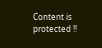Content is protected !!